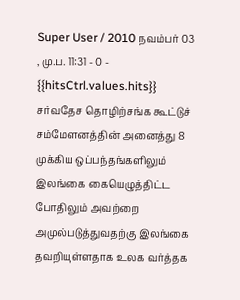Super User / 2010 நவம்பர் 03 , மு.ப. 11:31 - 0 - {{hitsCtrl.values.hits}}
சர்வதேச தொழிற்சங்க கூட்டுச் சம்மேளனத்தின் அனைத்து 8 முக்கிய ஒப்பந்தங்களிலும் இலங்கை கையெழுத்திட்ட போதிலும் அவற்றை அமுல்படுத்துவதற்கு இலங்கை தவறியுள்ளதாக உலக வர்த்தக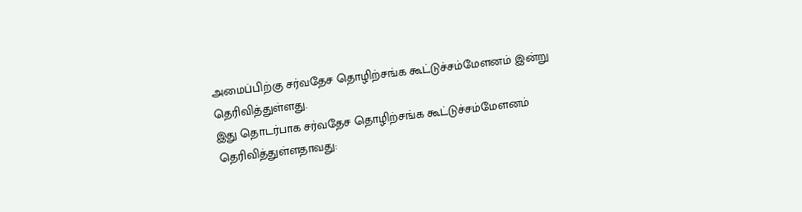அமைப்பிற்கு சர்வதேச தொழிற்சங்க கூட்டுச்சம்மேளனம் இன்று தெரிவித்துள்ளது.
இது தொடர்பாக சர்வதேச தொழிற்சங்க கூட்டுச்சம்மேளனம் தெரிவித்துள்ளதாவது: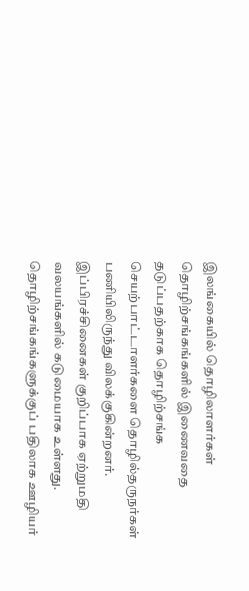இலங்கையில் தொழிலாளர்கள் தொழிற்சங்கங்களில் இணைவதை தடுப்பதற்காக தொழிற்சங்க செயற்பாட்டாளர்களை தொழில்தருநர்கள் பணியிலிருந்து விலக்குகின்றனர்.
இப்பிரச்சினைகள் குறிப்பாக ஏற்றுமதி வலயங்களில் கடுமையாக உள்ளது. தொழிற்சங்கங்களுக்குப் பதிலாக ஊழியர்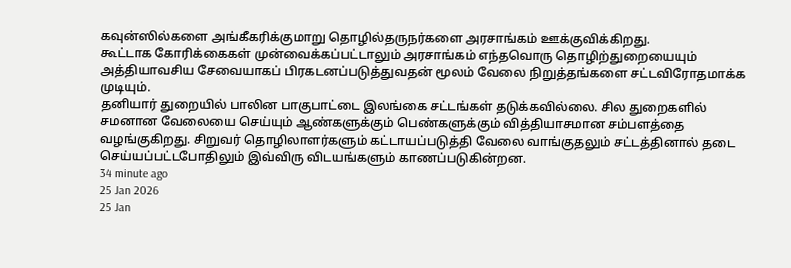கவுன்ஸில்களை அங்கீகரிக்குமாறு தொழில்தருநர்களை அரசாங்கம் ஊக்குவிக்கிறது.
கூட்டாக கோரிக்கைகள் முன்வைக்கப்பட்டாலும் அரசாங்கம் எந்தவொரு தொழிற்துறையையும் அத்தியாவசிய சேவையாகப் பிரகடனப்படுத்துவதன் மூலம் வேலை நிறுத்தங்களை சட்டவிரோதமாக்க முடியும்.
தனியார் துறையில் பாலின பாகுபாட்டை இலங்கை சட்டங்கள் தடுக்கவில்லை. சில துறைகளில் சமனான வேலையை செய்யும் ஆண்களுக்கும் பெண்களுக்கும் வித்தியாசமான சம்பளத்தை வழங்குகிறது. சிறுவர் தொழிலாளர்களும் கட்டாயப்படுத்தி வேலை வாங்குதலும் சட்டத்தினால் தடை செய்யப்பட்டபோதிலும் இவ்விரு விடயங்களும் காணப்படுகின்றன.
34 minute ago
25 Jan 2026
25 Jan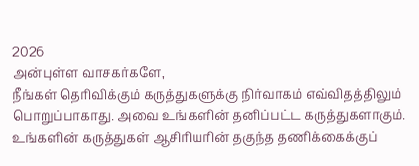2026
அன்புள்ள வாசகர்களே,
நீங்கள் தெரிவிக்கும் கருத்துகளுக்கு நிர்வாகம் எவ்விதத்திலும் பொறுப்பாகாது. அவை உங்களின் தனிப்பட்ட கருத்துகளாகும். உங்களின் கருத்துகள் ஆசிரியரின் தகுந்த தணிக்கைக்குப்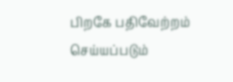பிறகே பதிவேற்றம் செய்யப்படும்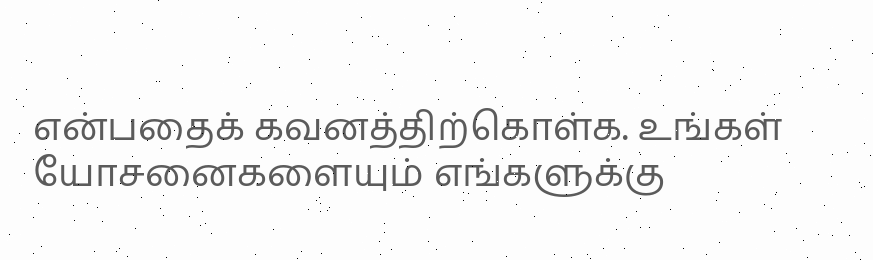என்பதைக் கவனத்திற்கொள்க. உங்கள் யோசனைகளையும் எங்களுக்கு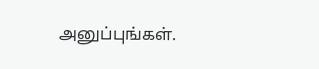அனுப்புங்கள்.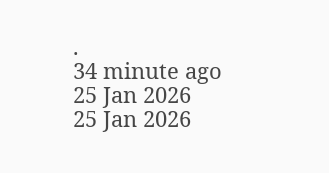.
34 minute ago
25 Jan 2026
25 Jan 2026